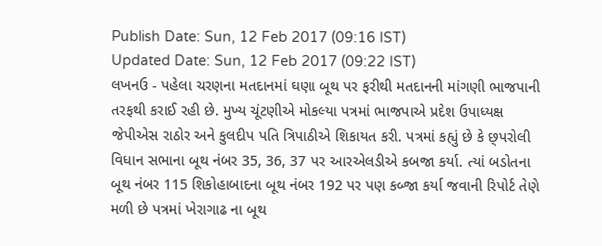Publish Date: Sun, 12 Feb 2017 (09:16 IST)
Updated Date: Sun, 12 Feb 2017 (09:22 IST)
લખનઉ - પહેલા ચરણના મતદાનમાં ઘણા બૂથ પર ફરીથી મતદાનની માંગણી ભાજપાની તરફથી કરાઈ રહી છે. મુખ્ય ચૂંટણીએ મોકલ્યા પત્રમાં ભાજપાએ પ્રદેશ ઉપાધ્યક્ષ જેપીએસ રાઠોર અને કુલદીપ પતિ ત્રિપાઠીએ શિકાયત કરી. પત્રમાં કહ્યું છે કે છ્પરોલી વિધાન સભાના બૂથ નંબર 35, 36, 37 પર આરએલડીએ કબજા કર્યા. ત્યાં બડોતના બૂથ નંબર 115 શિકોહાબાદના બૂથ નંબર 192 પર પણ કબ્જા કર્યા જવાની રિપોર્ટ તેણે મળી છે પત્રમાં ખેરાગાઢ ના બૂથ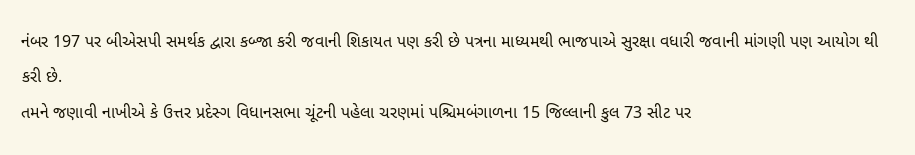નંબર 197 પર બીએસપી સમર્થક દ્વારા કબ્જા કરી જવાની શિકાયત પણ કરી છે પત્રના માધ્યમથી ભાજપાએ સુરક્ષા વધારી જવાની માંગણી પણ આયોગ થી કરી છે.
તમને જણાવી નાખીએ કે ઉત્તર પ્રદેસ્ગ વિધાનસભા ચૂંટની પહેલા ચરણમાં પશ્ચિમબંગાળના 15 જિલ્લાની કુલ 73 સીટ પર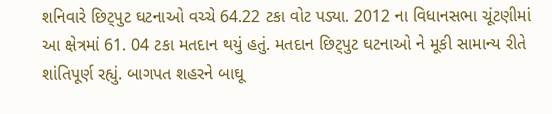શનિવારે છિટ્પુટ ઘટનાઓ વચ્ચે 64.22 ટકા વોટ પડ્યા. 2012 ના વિધાનસભા ચૂંટણીમાં આ ક્ષેત્રમાં 61. 04 ટકા મતદાન થયું હતું. મતદાન છિટ્પુટ ઘટનાઓ ને મૂકી સામાન્ય રીતે શાંતિપૂર્ણ રહ્યું. બાગપત શહરને બાઘૂ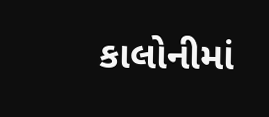કાલોનીમાં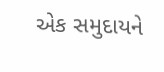એક સમુદાયને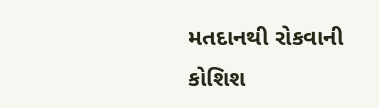મતદાનથી રોકવાની કોશિશ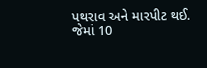પથરાવ અને મારપીટ થઈ. જેમાં 10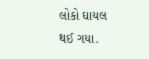લોકો ઘાયલ થઈ ગયા.